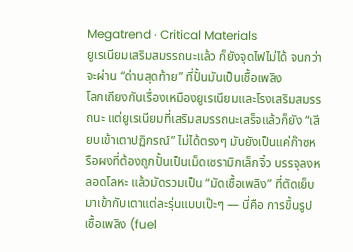Megatrend · Critical Materials
ยูเรเนียมเสริมสมรรถนะแล้ว ก็ยังจุดไฟไม่ได้ จนกว่าจะผ่าน “ด่านสุดท้าย” ที่ปั้นมันเป็นเชื้อเพลิง
โลกเถียงกันเรื่องเหมืองยูเรเนียมและโรงเสริมสมรรถนะ แต่ยูเรเนียมที่เสริมสมรรถนะเสร็จแล้วก็ยัง “เสียบเข้าเตาปฏิกรณ์” ไม่ได้ตรงๆ มันยังเป็นแค่ก๊าซหรือผงที่ต้องถูกปั้นเป็นเม็ดเซรามิกเล็กจิ๋ว บรรจุลงหลอดโลหะ แล้วมัดรวมเป็น “มัดเชื้อเพลิง” ที่ตัดเย็บมาเข้ากับเตาแต่ละรุ่นแบบเป๊ะๆ — นี่คือ การขึ้นรูปเชื้อเพลิง (fuel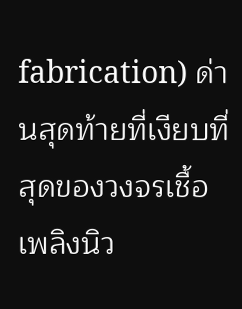fabrication) ด่านสุดท้ายที่เงียบที่สุดของวงจรเชื้อเพลิงนิว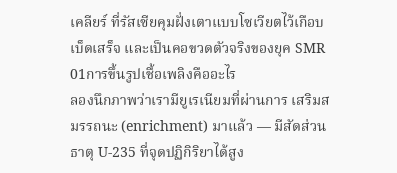เคลียร์ ที่รัสเซียคุมฝั่งเตาแบบโซเวียตไว้เกือบเบ็ดเสร็จ และเป็นคอขวดตัวจริงของยุค SMR
01การขึ้นรูปเชื้อเพลิงคืออะไร
ลองนึกภาพว่าเรามียูเรเนียมที่ผ่านการ เสริมสมรรถนะ (enrichment) มาแล้ว — มีสัดส่วนธาตุ U-235 ที่จุดปฏิกิริยาได้สูง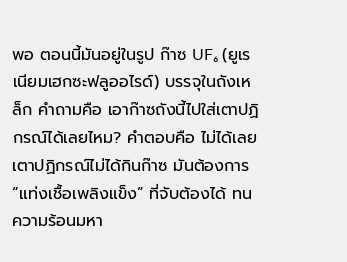พอ ตอนนี้มันอยู่ในรูป ก๊าซ UF₆ (ยูเรเนียมเฮกซะฟลูออไรด์) บรรจุในถังเหล็ก คำถามคือ เอาก๊าซถังนี้ไปใส่เตาปฏิกรณ์ได้เลยไหม? คำตอบคือ ไม่ได้เลย เตาปฏิกรณ์ไม่ได้กินก๊าซ มันต้องการ “แท่งเชื้อเพลิงแข็ง” ที่จับต้องได้ ทนความร้อนมหา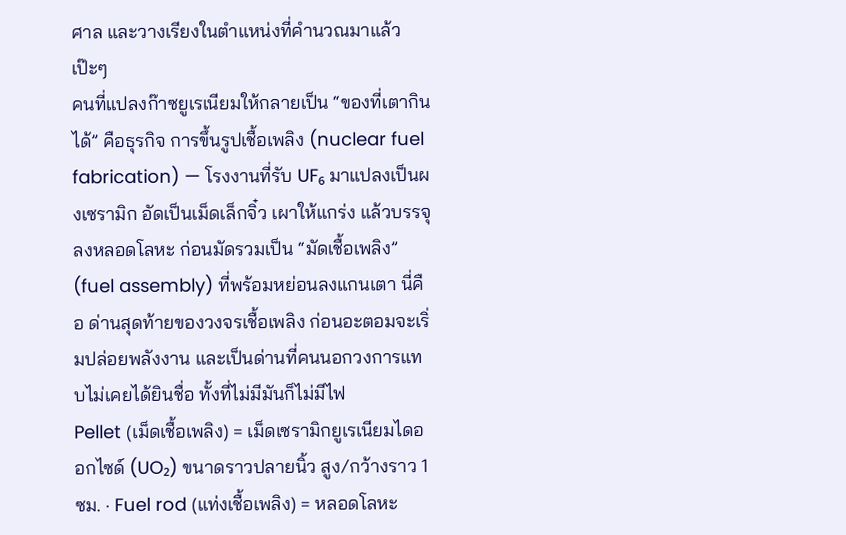ศาล และวางเรียงในตำแหน่งที่คำนวณมาแล้วเป๊ะๆ
คนที่แปลงก๊าซยูเรเนียมให้กลายเป็น “ของที่เตากินได้” คือธุรกิจ การขึ้นรูปเชื้อเพลิง (nuclear fuel fabrication) — โรงงานที่รับ UF₆ มาแปลงเป็นผงเซรามิก อัดเป็นเม็ดเล็กจิ๋ว เผาให้แกร่ง แล้วบรรจุลงหลอดโลหะ ก่อนมัดรวมเป็น “มัดเชื้อเพลิง” (fuel assembly) ที่พร้อมหย่อนลงแกนเตา นี่คือ ด่านสุดท้ายของวงจรเชื้อเพลิง ก่อนอะตอมจะเริ่มปล่อยพลังงาน และเป็นด่านที่คนนอกวงการแทบไม่เคยได้ยินชื่อ ทั้งที่ไม่มีมันก็ไม่มีไฟ
Pellet (เม็ดเชื้อเพลิง) = เม็ดเซรามิกยูเรเนียมไดออกไซด์ (UO₂) ขนาดราวปลายนิ้ว สูง/กว้างราว 1 ซม. · Fuel rod (แท่งเชื้อเพลิง) = หลอดโลหะ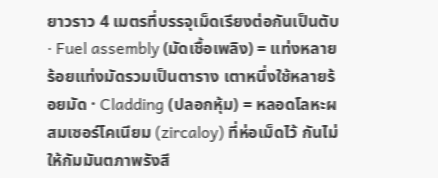ยาวราว 4 เมตรที่บรรจุเม็ดเรียงต่อกันเป็นตับ · Fuel assembly (มัดเชื้อเพลิง) = แท่งหลายร้อยแท่งมัดรวมเป็นตาราง เตาหนึ่งใช้หลายร้อยมัด · Cladding (ปลอกหุ้ม) = หลอดโลหะผสมเซอร์โคเนียม (zircaloy) ที่ห่อเม็ดไว้ กันไม่ให้กัมมันตภาพรังสี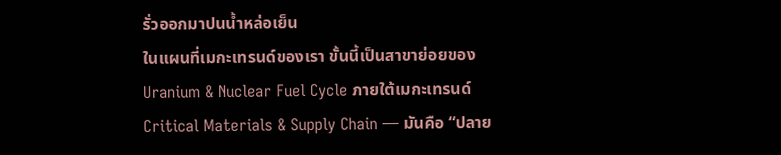รั่วออกมาปนน้ำหล่อเย็น
ในแผนที่เมกะเทรนด์ของเรา ขั้นนี้เป็นสาขาย่อยของ Uranium & Nuclear Fuel Cycle ภายใต้เมกะเทรนด์ Critical Materials & Supply Chain — มันคือ “ปลาย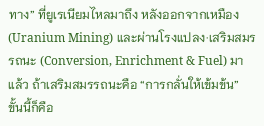ทาง” ที่ยูเรเนียมไหลมาถึง หลังออกจากเหมือง (Uranium Mining) และผ่านโรงแปลง·เสริมสมรรถนะ (Conversion, Enrichment & Fuel) มาแล้ว ถ้าเสริมสมรรถนะคือ “การกลั่นให้เข้มข้น” ขั้นนี้ก็คือ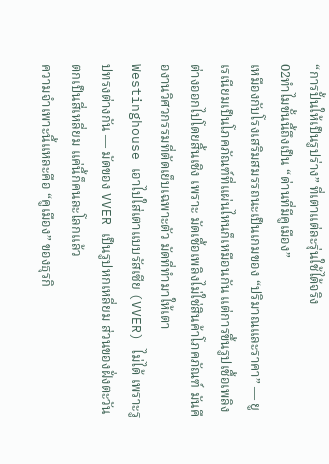“การปั้นให้เป็นรูปร่าง” ที่เตาแต่ละรุ่นใช้ได้จริง
02ทำไมขั้นนี้ถึงเป็น “ด่านที่มีคูเมือง”
เหมืองกับโรงเสริมสมรรถนะเป็นเกมของ “ปริมาณและราคา” — ยูเรเนียมเป็นโภคภัณฑ์ที่แผ่นไหนก็เหมือนกัน แต่การขึ้นรูปเชื้อเพลิงต่างออกไปโดยสิ้นเชิง เพราะ มัดเชื้อเพลิงไม่ใช่สินค้าโภคภัณฑ์ มันคืองานวิศวกรรมที่ตัดเย็บเฉพาะตัว มัดที่ทำมาให้เตา Westinghouse เอาไปใส่เตาแบบรัสเซีย (VVER) ไม่ได้ เพราะรูปทรงต่างกัน — มัดของ VVER เป็นรูปหกเหลี่ยม ส่วนของฝั่งตะวันตกเป็นสี่เหลี่ยม แค่นี้ก็คนละโลกแล้ว
ความจำเพาะนี้แหละคือ “คูเมือง” ของธุรกิ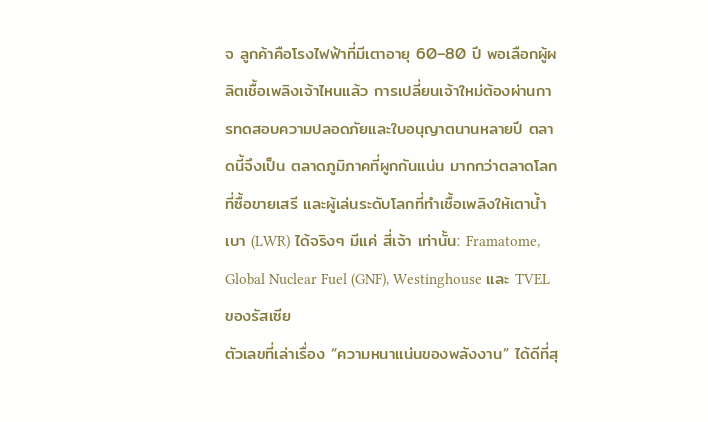จ ลูกค้าคือโรงไฟฟ้าที่มีเตาอายุ 60–80 ปี พอเลือกผู้ผลิตเชื้อเพลิงเจ้าไหนแล้ว การเปลี่ยนเจ้าใหม่ต้องผ่านการทดสอบความปลอดภัยและใบอนุญาตนานหลายปี ตลาดนี้จึงเป็น ตลาดภูมิภาคที่ผูกกันแน่น มากกว่าตลาดโลกที่ซื้อขายเสรี และผู้เล่นระดับโลกที่ทำเชื้อเพลิงให้เตาน้ำเบา (LWR) ได้จริงๆ มีแค่ สี่เจ้า เท่านั้น: Framatome, Global Nuclear Fuel (GNF), Westinghouse และ TVEL ของรัสเซีย
ตัวเลขที่เล่าเรื่อง “ความหนาแน่นของพลังงาน” ได้ดีที่สุ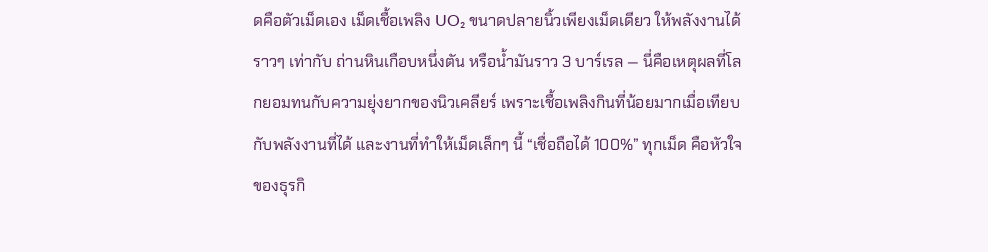ดคือตัวเม็ดเอง เม็ดเชื้อเพลิง UO₂ ขนาดปลายนิ้วเพียงเม็ดเดียว ให้พลังงานได้ราวๆ เท่ากับ ถ่านหินเกือบหนึ่งตัน หรือน้ำมันราว 3 บาร์เรล — นี่คือเหตุผลที่โลกยอมทนกับความยุ่งยากของนิวเคลียร์ เพราะเชื้อเพลิงกินที่น้อยมากเมื่อเทียบกับพลังงานที่ได้ และงานที่ทำให้เม็ดเล็กๆ นี้ “เชื่อถือได้ 100%” ทุกเม็ด คือหัวใจของธุรกิ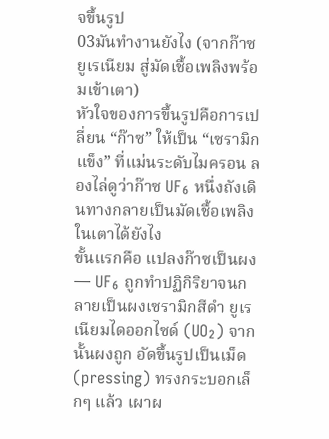จขึ้นรูป
03มันทำงานยังไง (จากก๊าซยูเรเนียม สู่มัดเชื้อเพลิงพร้อมเข้าเตา)
หัวใจของการขึ้นรูปคือการเปลี่ยน “ก๊าซ” ให้เป็น “เซรามิกแข็ง” ที่แม่นระดับไมครอน ลองไล่ดูว่าก๊าซ UF₆ หนึ่งถังเดินทางกลายเป็นมัดเชื้อเพลิงในเตาได้ยังไง
ขั้นแรกคือ แปลงก๊าซเป็นผง — UF₆ ถูกทำปฏิกิริยาจนกลายเป็นผงเซรามิกสีดำ ยูเรเนียมไดออกไซด์ (UO₂) จากนั้นผงถูก อัดขึ้นรูปเป็นเม็ด (pressing) ทรงกระบอกเล็กๆ แล้ว เผาผ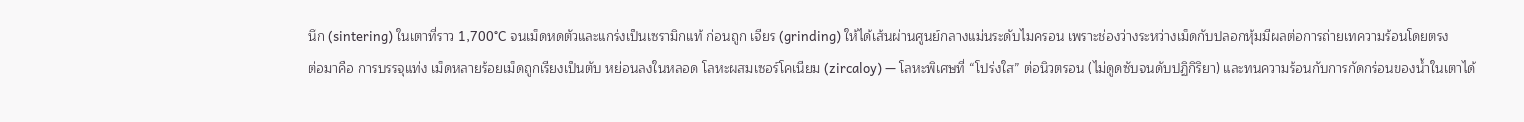นึก (sintering) ในเตาที่ราว 1,700°C จนเม็ดหดตัวและแกร่งเป็นเซรามิกแท้ ก่อนถูก เจียร (grinding) ให้ได้เส้นผ่านศูนย์กลางแม่นระดับไมครอน เพราะช่องว่างระหว่างเม็ดกับปลอกหุ้มมีผลต่อการถ่ายเทความร้อนโดยตรง
ต่อมาคือ การบรรจุแท่ง เม็ดหลายร้อยเม็ดถูกเรียงเป็นตับ หย่อนลงในหลอด โลหะผสมเซอร์โคเนียม (zircaloy) — โลหะพิเศษที่ “โปร่งใส” ต่อนิวตรอน (ไม่ดูดซับจนดับปฏิกิริยา) และทนความร้อนกับการกัดกร่อนของน้ำในเตาได้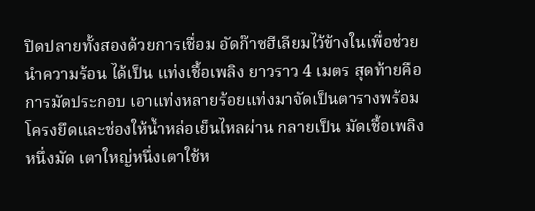ปิดปลายทั้งสองด้วยการเชื่อม อัดก๊าซฮีเลียมไว้ข้างในเพื่อช่วยนำความร้อน ได้เป็น แท่งเชื้อเพลิง ยาวราว 4 เมตร สุดท้ายคือ การมัดประกอบ เอาแท่งหลายร้อยแท่งมาจัดเป็นตารางพร้อมโครงยึดและช่องให้น้ำหล่อเย็นไหลผ่าน กลายเป็น มัดเชื้อเพลิง หนึ่งมัด เตาใหญ่หนึ่งเตาใช้ห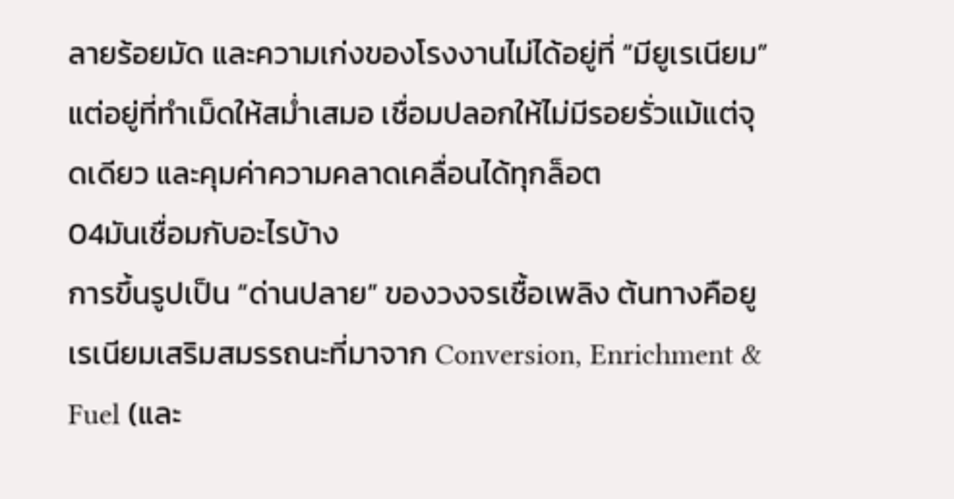ลายร้อยมัด และความเก่งของโรงงานไม่ได้อยู่ที่ “มียูเรเนียม” แต่อยู่ที่ทำเม็ดให้สม่ำเสมอ เชื่อมปลอกให้ไม่มีรอยรั่วแม้แต่จุดเดียว และคุมค่าความคลาดเคลื่อนได้ทุกล็อต
04มันเชื่อมกับอะไรบ้าง
การขึ้นรูปเป็น “ด่านปลาย” ของวงจรเชื้อเพลิง ต้นทางคือยูเรเนียมเสริมสมรรถนะที่มาจาก Conversion, Enrichment & Fuel (และ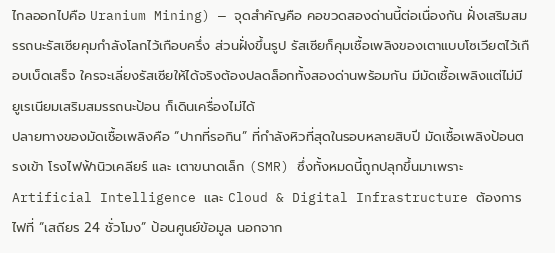ไกลออกไปคือ Uranium Mining) — จุดสำคัญคือ คอขวดสองด่านนี้ต่อเนื่องกัน ฝั่งเสริมสมรรถนะรัสเซียคุมกำลังโลกไว้เกือบครึ่ง ส่วนฝั่งขึ้นรูป รัสเซียก็คุมเชื้อเพลิงของเตาแบบโซเวียตไว้เกือบเบ็ดเสร็จ ใครจะเลี่ยงรัสเซียให้ได้จริงต้องปลดล็อกทั้งสองด่านพร้อมกัน มีมัดเชื้อเพลิงแต่ไม่มียูเรเนียมเสริมสมรรถนะป้อน ก็เดินเครื่องไม่ได้
ปลายทางของมัดเชื้อเพลิงคือ “ปากที่รอกิน” ที่กำลังหิวที่สุดในรอบหลายสิบปี มัดเชื้อเพลิงป้อนตรงเข้า โรงไฟฟ้านิวเคลียร์ และ เตาขนาดเล็ก (SMR) ซึ่งทั้งหมดนี้ถูกปลุกขึ้นมาเพราะ Artificial Intelligence และ Cloud & Digital Infrastructure ต้องการไฟที่ “เสถียร 24 ชั่วโมง” ป้อนศูนย์ข้อมูล นอกจาก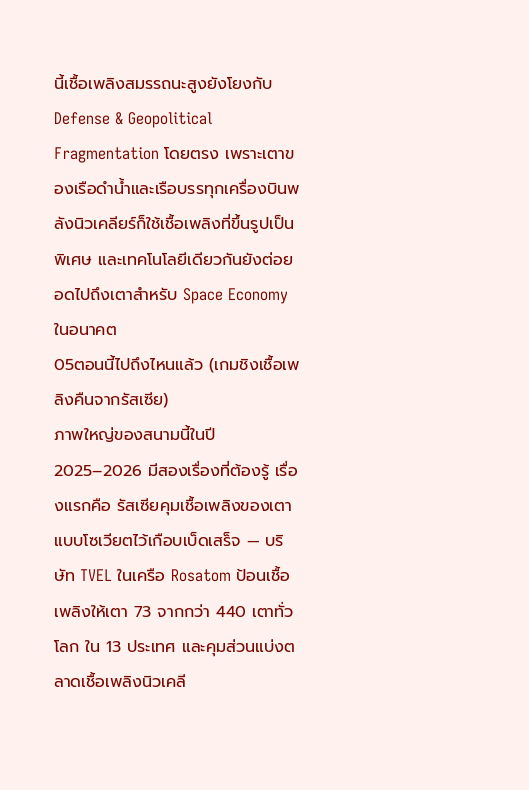นี้เชื้อเพลิงสมรรถนะสูงยังโยงกับ Defense & Geopolitical Fragmentation โดยตรง เพราะเตาของเรือดำน้ำและเรือบรรทุกเครื่องบินพลังนิวเคลียร์ก็ใช้เชื้อเพลิงที่ขึ้นรูปเป็นพิเศษ และเทคโนโลยีเดียวกันยังต่อยอดไปถึงเตาสำหรับ Space Economy ในอนาคต
05ตอนนี้ไปถึงไหนแล้ว (เกมชิงเชื้อเพลิงคืนจากรัสเซีย)
ภาพใหญ่ของสนามนี้ในปี 2025–2026 มีสองเรื่องที่ต้องรู้ เรื่องแรกคือ รัสเซียคุมเชื้อเพลิงของเตาแบบโซเวียตไว้เกือบเบ็ดเสร็จ — บริษัท TVEL ในเครือ Rosatom ป้อนเชื้อเพลิงให้เตา 73 จากกว่า 440 เตาทั่วโลก ใน 13 ประเทศ และคุมส่วนแบ่งตลาดเชื้อเพลิงนิวเคลี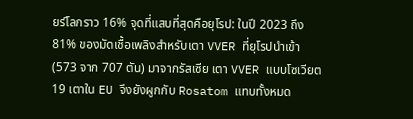ยร์โลกราว 16% จุดที่แสบที่สุดคือยุโรป: ในปี 2023 ถึง 81% ของมัดเชื้อเพลิงสำหรับเตา VVER ที่ยุโรปนำเข้า (573 จาก 707 ตัน) มาจากรัสเซีย เตา VVER แบบโซเวียต 19 เตาใน EU จึงยังผูกกับ Rosatom แทบทั้งหมด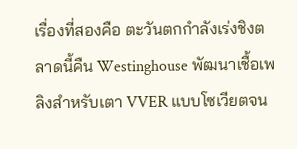เรื่องที่สองคือ ตะวันตกกำลังเร่งชิงตลาดนี้คืน Westinghouse พัฒนาเชื้อเพลิงสำหรับเตา VVER แบบโซเวียตจน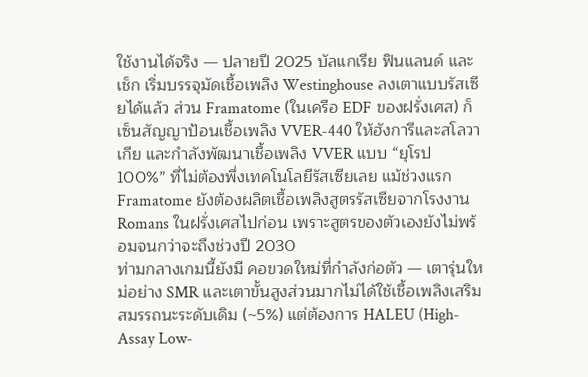ใช้งานได้จริง — ปลายปี 2025 บัลแกเรีย ฟินแลนด์ และเช็ก เริ่มบรรจุมัดเชื้อเพลิง Westinghouse ลงเตาแบบรัสเซียได้แล้ว ส่วน Framatome (ในเครือ EDF ของฝรั่งเศส) ก็เซ็นสัญญาป้อนเชื้อเพลิง VVER-440 ให้ฮังการีและสโลวาเกีย และกำลังพัฒนาเชื้อเพลิง VVER แบบ “ยุโรป 100%” ที่ไม่ต้องพึ่งเทคโนโลยีรัสเซียเลย แม้ช่วงแรก Framatome ยังต้องผลิตเชื้อเพลิงสูตรรัสเซียจากโรงงาน Romans ในฝรั่งเศสไปก่อน เพราะสูตรของตัวเองยังไม่พร้อมจนกว่าจะถึงช่วงปี 2030
ท่ามกลางเกมนี้ยังมี คอขวดใหม่ที่กำลังก่อตัว — เตารุ่นใหม่อย่าง SMR และเตาขั้นสูงส่วนมากไม่ได้ใช้เชื้อเพลิงเสริมสมรรถนะระดับเดิม (~5%) แต่ต้องการ HALEU (High-Assay Low-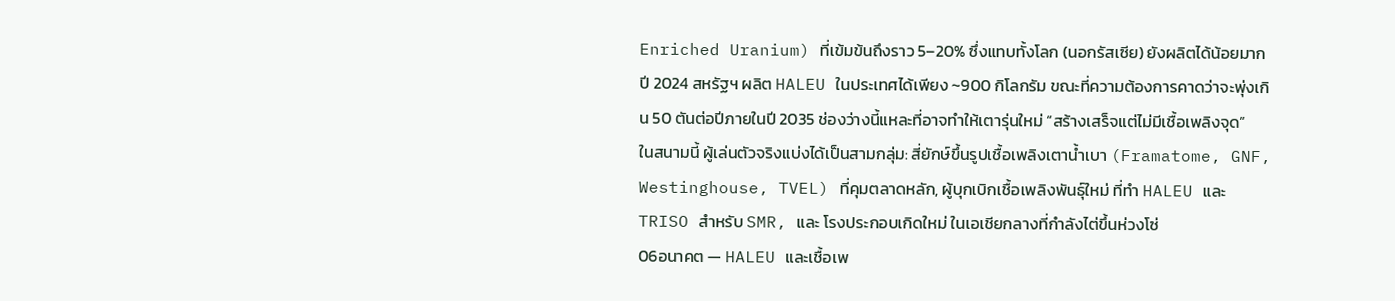Enriched Uranium) ที่เข้มข้นถึงราว 5–20% ซึ่งแทบทั้งโลก (นอกรัสเซีย) ยังผลิตได้น้อยมาก ปี 2024 สหรัฐฯ ผลิต HALEU ในประเทศได้เพียง ~900 กิโลกรัม ขณะที่ความต้องการคาดว่าจะพุ่งเกิน 50 ตันต่อปีภายในปี 2035 ช่องว่างนี้แหละที่อาจทำให้เตารุ่นใหม่ “สร้างเสร็จแต่ไม่มีเชื้อเพลิงจุด”
ในสนามนี้ ผู้เล่นตัวจริงแบ่งได้เป็นสามกลุ่ม: สี่ยักษ์ขึ้นรูปเชื้อเพลิงเตาน้ำเบา (Framatome, GNF, Westinghouse, TVEL) ที่คุมตลาดหลัก, ผู้บุกเบิกเชื้อเพลิงพันธุ์ใหม่ ที่ทำ HALEU และ TRISO สำหรับ SMR, และ โรงประกอบเกิดใหม่ ในเอเชียกลางที่กำลังไต่ขึ้นห่วงโซ่
06อนาคต — HALEU และเชื้อเพ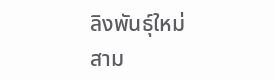ลิงพันธุ์ใหม่
สาม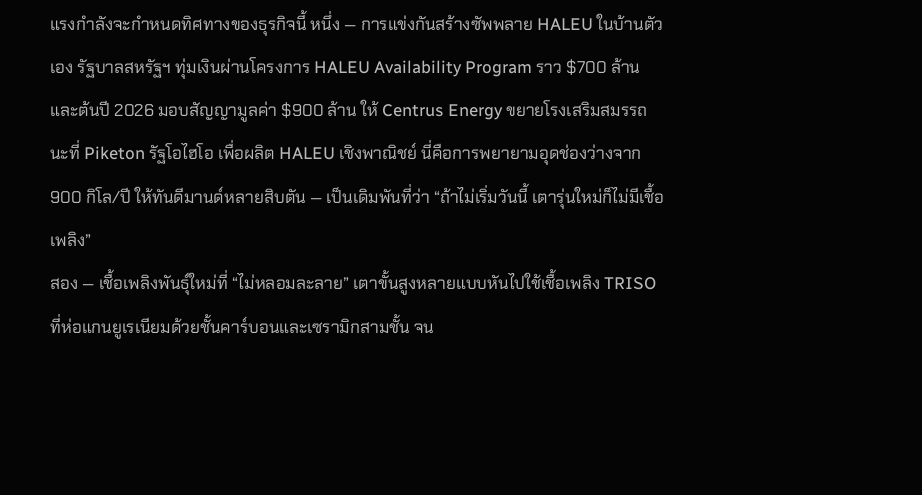แรงกำลังจะกำหนดทิศทางของธุรกิจนี้ หนึ่ง — การแข่งกันสร้างซัพพลาย HALEU ในบ้านตัวเอง รัฐบาลสหรัฐฯ ทุ่มเงินผ่านโครงการ HALEU Availability Program ราว $700 ล้าน และต้นปี 2026 มอบสัญญามูลค่า $900 ล้าน ให้ Centrus Energy ขยายโรงเสริมสมรรถนะที่ Piketon รัฐโอไฮโอ เพื่อผลิต HALEU เชิงพาณิชย์ นี่คือการพยายามอุดช่องว่างจาก 900 กิโล/ปี ให้ทันดีมานด์หลายสิบตัน — เป็นเดิมพันที่ว่า “ถ้าไม่เริ่มวันนี้ เตารุ่นใหม่ก็ไม่มีเชื้อเพลิง”
สอง — เชื้อเพลิงพันธุ์ใหม่ที่ “ไม่หลอมละลาย” เตาขั้นสูงหลายแบบหันไปใช้เชื้อเพลิง TRISO ที่ห่อแกนยูเรเนียมด้วยชั้นคาร์บอนและเซรามิกสามชั้น จน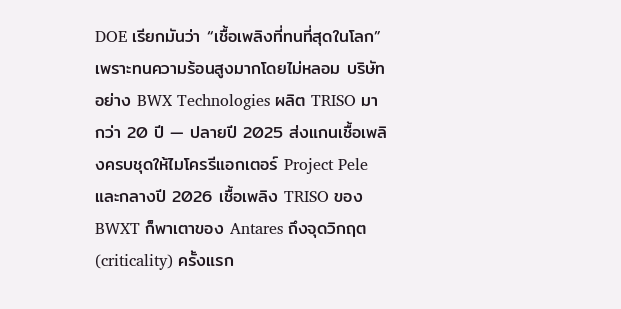DOE เรียกมันว่า “เชื้อเพลิงที่ทนที่สุดในโลก” เพราะทนความร้อนสูงมากโดยไม่หลอม บริษัทอย่าง BWX Technologies ผลิต TRISO มากว่า 20 ปี — ปลายปี 2025 ส่งแกนเชื้อเพลิงครบชุดให้ไมโครรีแอกเตอร์ Project Pele และกลางปี 2026 เชื้อเพลิง TRISO ของ BWXT ก็พาเตาของ Antares ถึงจุดวิกฤต (criticality) ครั้งแรก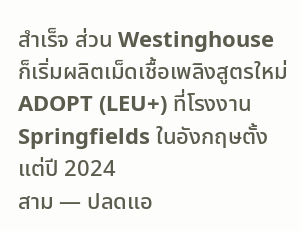สำเร็จ ส่วน Westinghouse ก็เริ่มผลิตเม็ดเชื้อเพลิงสูตรใหม่ ADOPT (LEU+) ที่โรงงาน Springfields ในอังกฤษตั้งแต่ปี 2024
สาม — ปลดแอ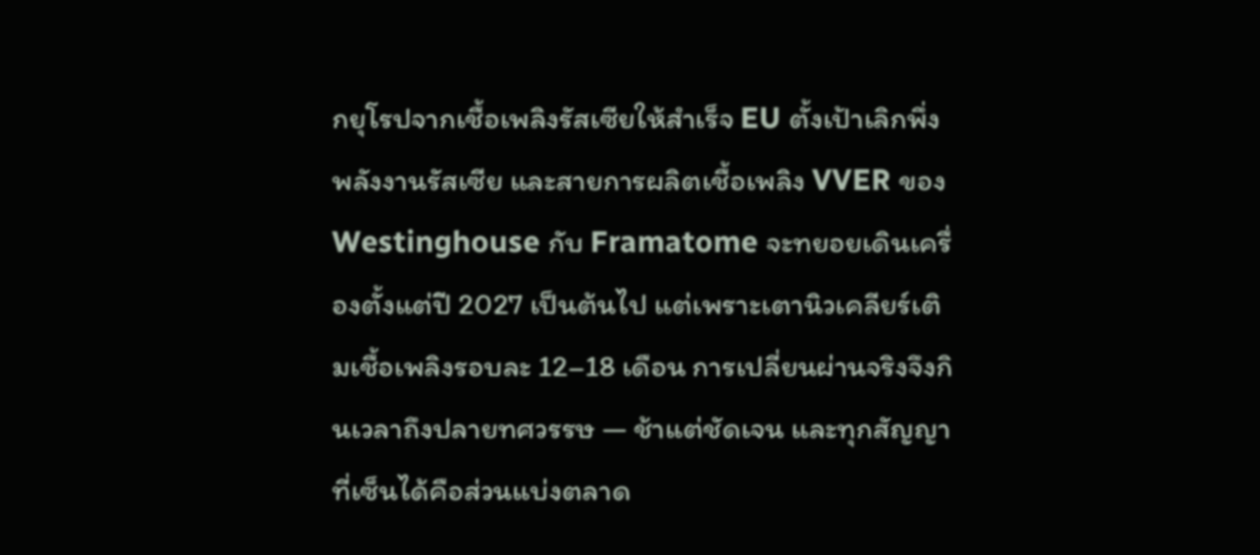กยุโรปจากเชื้อเพลิงรัสเซียให้สำเร็จ EU ตั้งเป้าเลิกพึ่งพลังงานรัสเซีย และสายการผลิตเชื้อเพลิง VVER ของ Westinghouse กับ Framatome จะทยอยเดินเครื่องตั้งแต่ปี 2027 เป็นต้นไป แต่เพราะเตานิวเคลียร์เติมเชื้อเพลิงรอบละ 12–18 เดือน การเปลี่ยนผ่านจริงจึงกินเวลาถึงปลายทศวรรษ — ช้าแต่ชัดเจน และทุกสัญญาที่เซ็นได้คือส่วนแบ่งตลาด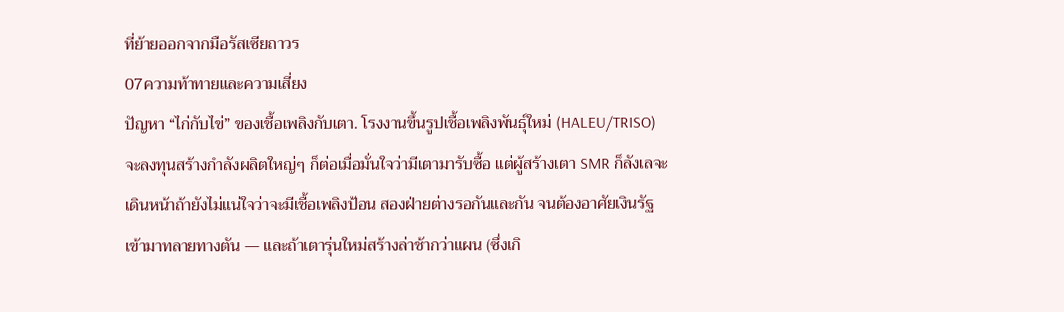ที่ย้ายออกจากมือรัสเซียถาวร
07ความท้าทายและความเสี่ยง
ปัญหา “ไก่กับไข่” ของเชื้อเพลิงกับเตา. โรงงานขึ้นรูปเชื้อเพลิงพันธุ์ใหม่ (HALEU/TRISO) จะลงทุนสร้างกำลังผลิตใหญ่ๆ ก็ต่อเมื่อมั่นใจว่ามีเตามารับซื้อ แต่ผู้สร้างเตา SMR ก็ลังเลจะเดินหน้าถ้ายังไม่แน่ใจว่าจะมีเชื้อเพลิงป้อน สองฝ่ายต่างรอกันและกัน จนต้องอาศัยเงินรัฐเข้ามาทลายทางตัน — และถ้าเตารุ่นใหม่สร้างล่าช้ากว่าแผน (ซึ่งเกิ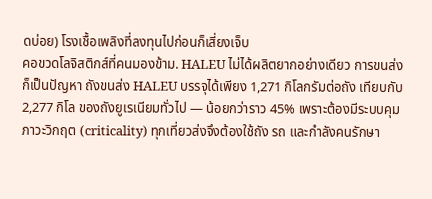ดบ่อย) โรงเชื้อเพลิงที่ลงทุนไปก่อนก็เสี่ยงเจ็บ
คอขวดโลจิสติกส์ที่คนมองข้าม. HALEU ไม่ได้ผลิตยากอย่างเดียว การขนส่งก็เป็นปัญหา ถังขนส่ง HALEU บรรจุได้เพียง 1,271 กิโลกรัมต่อถัง เทียบกับ 2,277 กิโล ของถังยูเรเนียมทั่วไป — น้อยกว่าราว 45% เพราะต้องมีระบบคุมภาวะวิกฤต (criticality) ทุกเที่ยวส่งจึงต้องใช้ถัง รถ และกำลังคนรักษา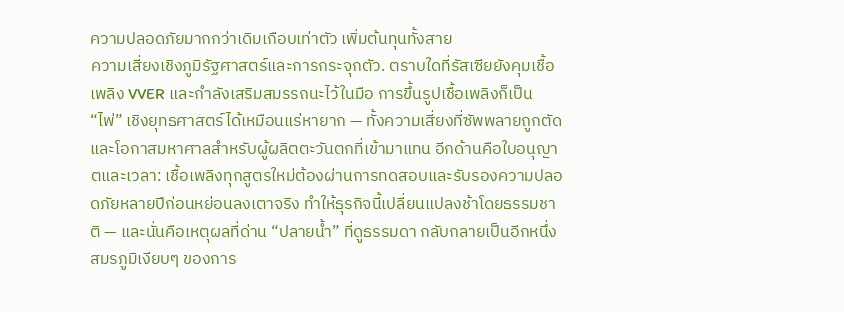ความปลอดภัยมากกว่าเดิมเกือบเท่าตัว เพิ่มต้นทุนทั้งสาย
ความเสี่ยงเชิงภูมิรัฐศาสตร์และการกระจุกตัว. ตราบใดที่รัสเซียยังคุมเชื้อเพลิง VVER และกำลังเสริมสมรรถนะไว้ในมือ การขึ้นรูปเชื้อเพลิงก็เป็น “ไพ่” เชิงยุทธศาสตร์ได้เหมือนแร่หายาก — ทั้งความเสี่ยงที่ซัพพลายถูกตัด และโอกาสมหาศาลสำหรับผู้ผลิตตะวันตกที่เข้ามาแทน อีกด้านคือใบอนุญาตและเวลา: เชื้อเพลิงทุกสูตรใหม่ต้องผ่านการทดสอบและรับรองความปลอดภัยหลายปีก่อนหย่อนลงเตาจริง ทำให้ธุรกิจนี้เปลี่ยนแปลงช้าโดยธรรมชาติ — และนั่นคือเหตุผลที่ด่าน “ปลายน้ำ” ที่ดูธรรมดา กลับกลายเป็นอีกหนึ่งสมรภูมิเงียบๆ ของการ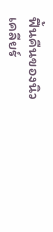ฟื้นคืนของนิวเคลียร์